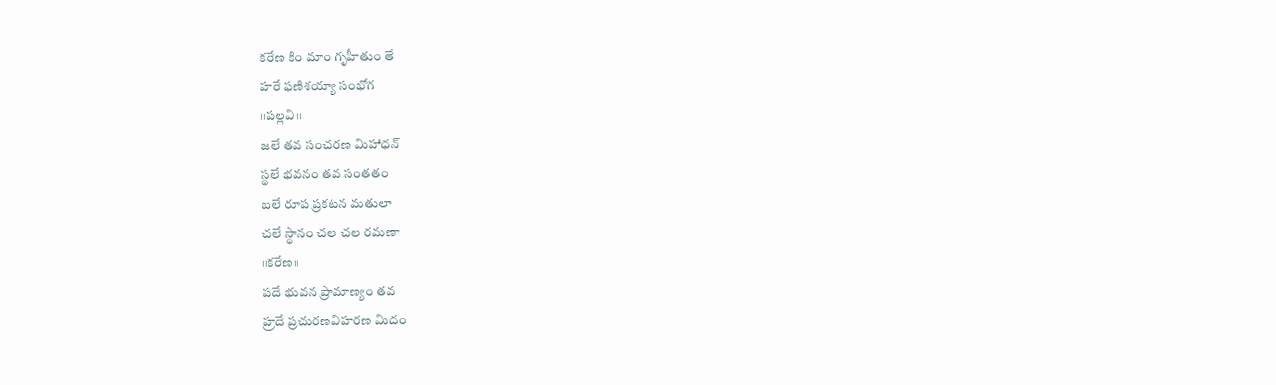కరేణ కిం మాం గృహీతుం తే
హరే ఫణిశయ్యా సంభోగ
।।పల్లవి।।
జలే తవ సంచరణ మిహాధన్
స్థలే భవనం తవ సంతతం
బలే రూప ప్రకటన మతులా
చలే స్థానం చల చల రమణా
।।కరేణ।।
పదే భువన ప్రామాణ్యం తవ
హ్రదే ప్రచురణవిహరణ మిదం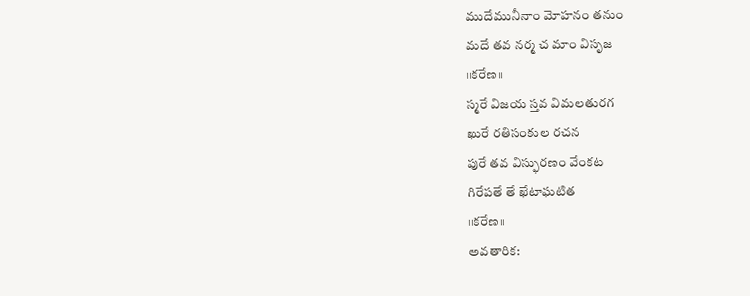ముదేమునీనాం మోహనం తనుం
మదే తవ నర్మ చ మాం విసృజ
।।కరేణ।।
స్మరే విజయ స్తవ విమలతురగ
ఖురే రతిసంకుల రచన
పురే తవ విస్ఫురణం వేంకట
గిరేపతే తే ఖేటాఘటిత
।।కరేణ।।
అవతారిక: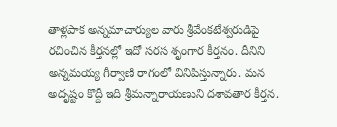తాళ్లపాక అన్నమాచార్యుల వారు శ్రీవేంకటేశ్వరుడిపై రచించిన కీర్తనల్లో ఇదో సరస శృంగార కీర్తనం. దీనిని అన్నమయ్య గీర్వాణి రాగంలో వినిపిస్తున్నారు. మన అదృష్టం కొద్దీ ఇది శ్రీమన్నారాయణుని దశావతార కీర్తన.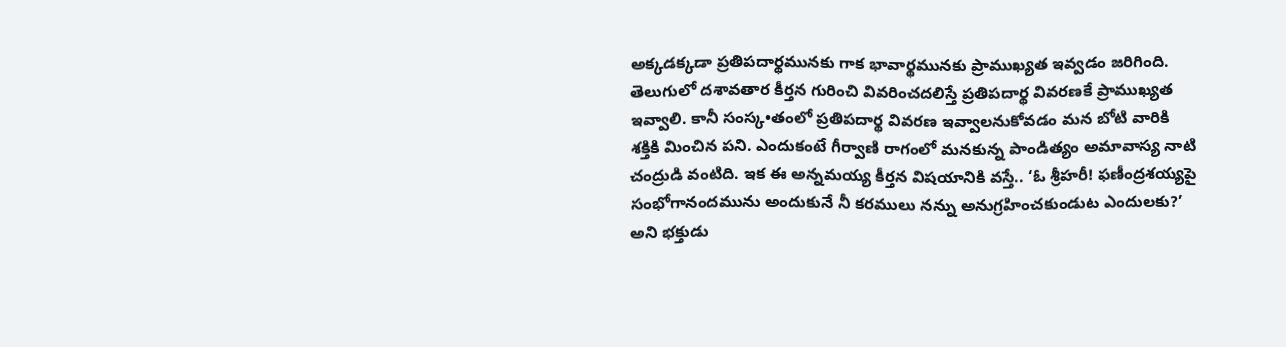అక్కడక్కడా ప్రతిపదార్థమునకు గాక భావార్థమునకు ప్రాముఖ్యత ఇవ్వడం జరిగింది. తెలుగులో దశావతార కీర్తన గురించి వివరించదలిస్తే ప్రతిపదార్థ వివరణకే ప్రాముఖ్యత ఇవ్వాలి. కానీ సంస్క•తంలో ప్రతిపదార్థ వివరణ ఇవ్వాలనుకోవడం మన బోటి వారికి శక్తికి మించిన పని. ఎందుకంటే గీర్వాణి రాగంలో మనకున్న పాండిత్యం అమావాస్య నాటి చంద్రుడి వంటిది. ఇక ఈ అన్నమయ్య కీర్తన విషయానికి వస్తే.. ‘ఓ శ్రీహరీ! ఫణీంద్రశయ్యపై సంభోగానందమును అందుకునే నీ కరములు నన్ను అనుగ్రహించకుండుట ఎందులకు?’ అని భక్తుడు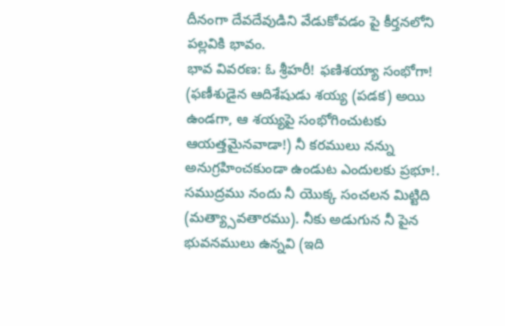దీనంగా దేవదేవుడిని వేడుకోవడం పై కీర్తనలోని పల్లవికి భావం.
భావ వివరణ: ఓ శ్రీహరీ! ఫణిశయ్యా సంభోగా! (ఫణీశుడైన ఆదిశేషుడు శయ్య (పడక) అయి ఉండగా, ఆ శయ్యపై సంభోగించుటకు ఆయత్తమైనవాడా!) నీ కరములు నన్ను అనుగ్రహించకుండా ఉండుట ఎందులకు ప్రభూ!.
సముద్రము నందు నీ యొక్క సంచలన మిట్టిది (మత్య్సావతారము). నీకు అడుగున నీ పైన భువనములు ఉన్నవి (ఇది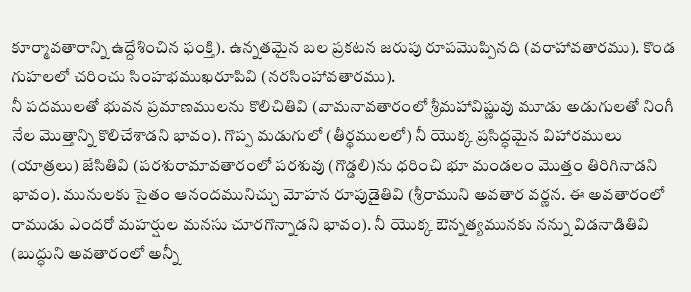కూర్మావతారాన్ని ఉద్దేశించిన ఫంక్తి). ఉన్నతమైన బల ప్రకటన జరుపు రూపమొప్పినది (వరాహావతారము). కొండ గుహలలో చరించు సింహభముఖరూపివి (నరసింహావతారము).
నీ పదములతో భువన ప్రమాణములను కొలిచితివి (వామనావతారంలో శ్రీమహావిష్ణువు మూడు అడుగులతో నింగీ నేల మొత్తాన్ని కొలిచేశాడని భావం). గొప్ప మడుగులో (తీర్థములలో) నీ యొక్క ప్రసిద్ధమైన విహారములు (యాత్రలు) జేసితివి (పరశురామావతారంలో పరశువు (గొడ్డలి)ను ధరించి భూ మండలం మొత్తం తిరిగినాడని భావం). మునులకు సైతం ఆనందమునిచ్చు మోహన రూపుడైతివి (శ్రీరాముని అవతార వర్ణన. ఈ అవతారంలో రాముడు ఎందరో మహర్షుల మనసు చూరగొన్నాడని భావం). నీ యొక్క ఔన్నత్యమునకు నన్ను విడనాడితివి (బుద్ధుని అవతారంలో అన్నీ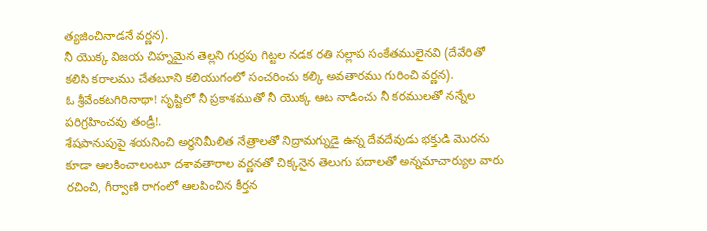త్యజించినాడనే వర్ణన).
నీ యొక్క విజయ చిహ్నమైన తెల్లని గుర్రపు గిట్టల నడక రతి సల్లాప సంకేతములైనవి (దేవేరితో కలిసి కరాలము చేతబూని కలియుగంలో సంచరించు కల్కి అవతారము గురించి వర్ణన).
ఓ శ్రీవేంకటగిరినాథా! సృష్టిలో నీ ప్రకాశముతో నీ యొక్క ఆట నాడించు నీ కరములతో నన్నేల పరిగ్రహించవు తండ్రీ!.
శేషపానుపుపై శయనించి అర్థనిమీలిత నేత్రాలతో నిద్రామగ్నుడై ఉన్న దేవదేవుడు భక్తుడి మొరను కూడా ఆలకించాలంటూ దశావతారాల వర్ణనతో చిక్కనైన తెలుగు పదాలతో అన్నమాచార్యుల వారు రచించి, గీర్వాణి రాగంలో ఆలపించిన కీర్తన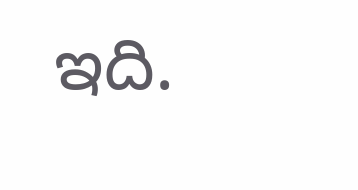ఇది.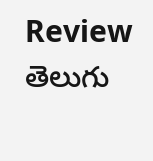Review తెలుగు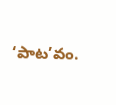‘పాట’వం.